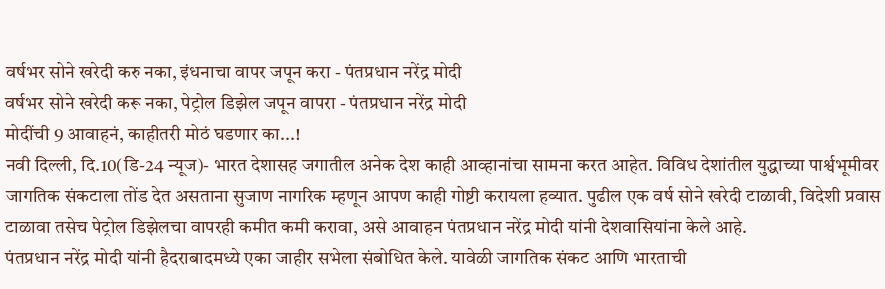वर्षभर सोने खरेदी करु नका, इंधनाचा वापर जपून करा - पंतप्रधान नरेंद्र मोदी
वर्षभर सोने खरेदी करू नका, पेट्रोल डिझेल जपून वापरा - पंतप्रधान नरेंद्र मोदी
मोदींची 9 आवाहनं, काहीतरी मोठं घडणार का...!
नवी दिल्ली, दि.10(डि-24 न्यूज)- भारत देशासह जगातील अनेक देश काही आव्हानांचा सामना करत आहेत. विविध देशांतील युद्धाच्या पार्श्वभूमीवर जागतिक संकटाला तोंड देत असताना सुजाण नागरिक म्हणून आपण काही गोष्टी करायला हव्यात. पुढील एक वर्ष सोने खरेदी टाळावी, विदेशी प्रवास टाळावा तसेच पेट्रोल डिझेलचा वापरही कमीत कमी करावा, असे आवाहन पंतप्रधान नरेंद्र मोदी यांनी देशवासियांना केले आहे.
पंतप्रधान नरेंद्र मोदी यांनी हैदराबादमध्ये एका जाहीर सभेला संबोधित केले. यावेळी जागतिक संकट आणि भारताची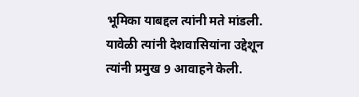भूमिका याबद्दल त्यांनी मते मांडली. यावेळी त्यांनी देशवासियांना उद्देशून त्यांनी प्रमुख 9 आवाहने केली.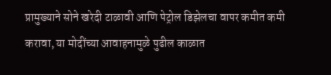प्रामुख्याने सोने खरेदी टाळावी आणि पेट्रोल डिझेलचा वापर कमीत कमी करावा, या मोदींच्या आवाहनामुळे पुढील काळात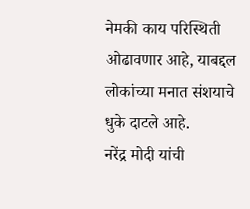नेमकी काय परिस्थिती ओढावणार आहे, याबद्दल लोकांच्या मनात संशयाचे धुके दाटले आहे.
नरेंद्र मोदी यांची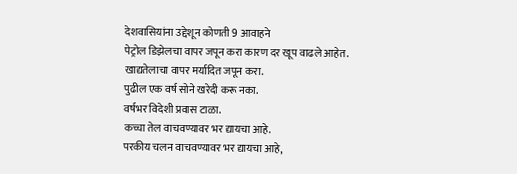देशवासियांना उद्देशून कोणती 9 आवाहने
पेट्रोल डिझेलचा वापर जपून करा कारण दर खूप वाढले आहेत.
खाद्यतेलाचा वापर मर्यादित जपून करा.
पुढील एक वर्ष सोने खरेदी करू नका.
वर्षभर विदेशी प्रवास टाळा.
कच्चा तेल वाचवण्यावर भर द्यायचा आहे.
परकीय चलन वाचवण्यावर भर द्यायचा आहे,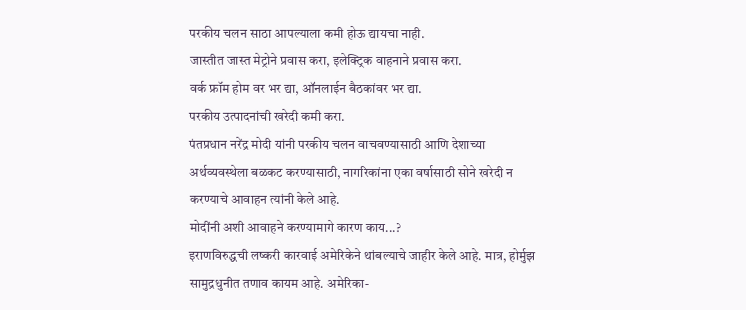परकीय चलन साठा आपल्याला कमी होऊ द्यायचा नाही.
जास्तीत जास्त मेट्रोने प्रवास करा, इलेक्ट्रिक वाहनाने प्रवास करा.
वर्क फ्रॉम होम वर भर द्या, ऑनलाईन बैठकांवर भर द्या.
परकीय उत्पादनांची खरेदी कमी करा.
पंतप्रधान नरेंद्र मोदी यांनी परकीय चलन वाचवण्यासाठी आणि देशाच्या अर्थव्यवस्थेला बळकट करण्यासाठी, नागरिकांना एका वर्षासाठी सोने खरेदी न करण्याचे आवाहन त्यांनी केले आहे.
मोदींनी अशी आवाहने करण्यामागे कारण काय...?
इराणविरुद्धची लष्करी कारवाई अमेरिकेने थांबल्याचे जाहीर केले आहे. मात्र, होर्मुझ सामुद्रधुनीत तणाव कायम आहे. अमेरिका-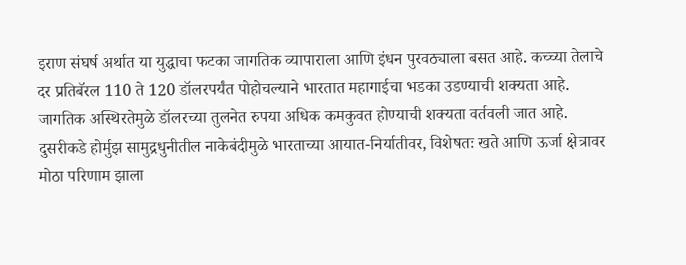इराण संघर्ष अर्थात या युद्धाचा फटका जागतिक व्यापाराला आणि इंधन पुरवठ्याला बसत आहे. कच्च्या तेलाचे दर प्रतिबॅरल 110 ते 120 डॉलरपर्यंत पोहोचल्याने भारतात महागाईचा भडका उडण्याची शक्यता आहे. जागतिक अस्थिरतेमुळे डॉलरच्या तुलनेत रुपया अधिक कमकुवत होण्याची शक्यता वर्तवली जात आहे.
दुसरीकडे होर्मुझ सामुद्रधुनीतील नाकेबंदीमुळे भारताच्या आयात-निर्यातीवर, विशेषतः खते आणि ऊर्जा क्षेत्रावर मोठा परिणाम झाला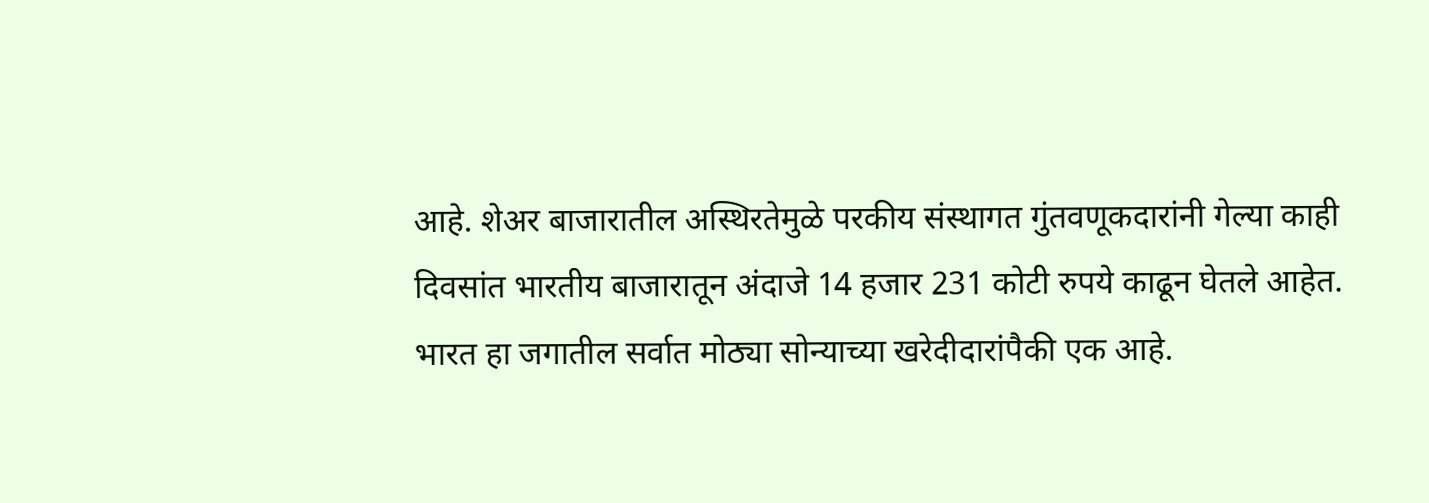आहे. शेअर बाजारातील अस्थिरतेमुळे परकीय संस्थागत गुंतवणूकदारांनी गेल्या काही दिवसांत भारतीय बाजारातून अंदाजे 14 हजार 231 कोटी रुपये काढून घेतले आहेत.
भारत हा जगातील सर्वात मोठ्या सोन्याच्या खरेदीदारांपैकी एक आहे.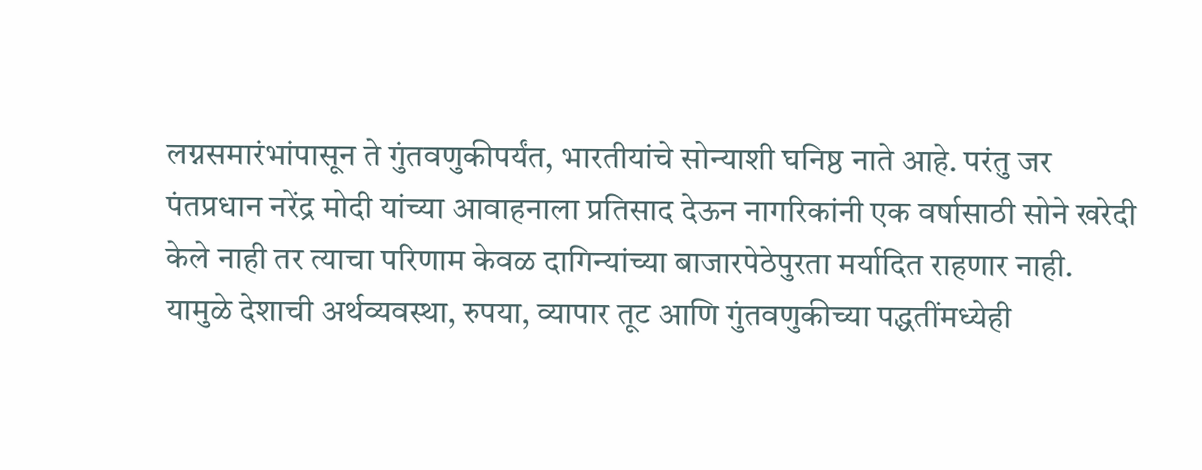लग्नसमारंभांपासून ते गुंतवणुकीपर्यंत, भारतीयांचे सोन्याशी घनिष्ठ नाते आहे. परंतु जर पंतप्रधान नरेंद्र मोदी यांच्या आवाहनाला प्रतिसाद देऊन नागरिकांनी एक वर्षासाठी सोने खरेदी केले नाही तर त्याचा परिणाम केवळ दागिन्यांच्या बाजारपेठेपुरता मर्यादित राहणार नाही. यामुळे देशाची अर्थव्यवस्था, रुपया, व्यापार तूट आणि गुंतवणुकीच्या पद्धतींमध्येही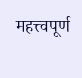महत्त्वपूर्ण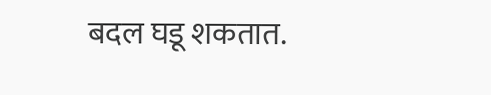बदल घडू शकतात.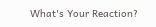What's Your Reaction?